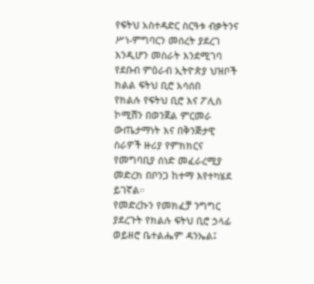የፍትህ አስተዳድር ስርዓቱ ብቃትንና ሥነ-ምግባርን መሰረት ያደረገ እንዲሆን መስራት እንደሚገባ የደቡብ ምዕራብ ኢትዮጵያ ህዝቦች ክልል ፍትህ ቢሮ አሳሰበ
የክልሉ የፍትህ ቢሮ እና ፖሊስ ኮሚሽን በወንጀል ምርመራ ውጤታማነት እና በቅንጅታዊ ስራዎች ዙሪያ የምክክርና የመግባቢያ ሰነድ መፈራረሚያ መድረክ በቦንጋ ከተማ እየተካሄደ ይገኛል።
የመድረኩን የመክፈቻ ንግግር ያደረጉት የክልሉ ፍትህ ቢሮ ኃላፊ ወይዘሮ ቤተልሔም ዳንኤል፤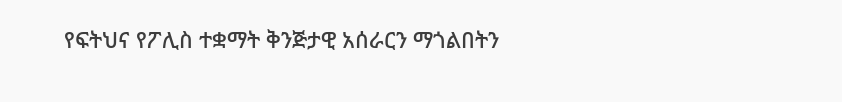የፍትህና የፖሊስ ተቋማት ቅንጅታዊ አሰራርን ማጎልበትን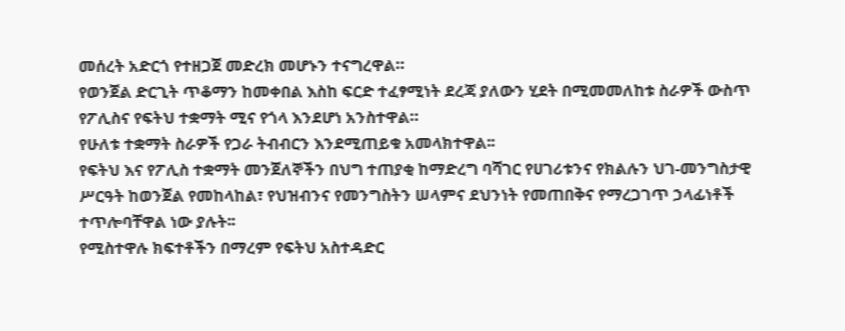መሰረት አድርጎ የተዘጋጀ መድረክ መሆኑን ተናግረዋል።
የወንጀል ድርጊት ጥቆማን ከመቀበል እስከ ፍርድ ተፈፃሚነት ደረጃ ያለውን ሂደት በሚመመለከቱ ስራዎች ውስጥ የፖሊስና የፍትህ ተቋማት ሚና የጎላ እንደሆነ አንስተዋል።
የሁለቱ ተቋማት ስራዎች የጋራ ትብብርን እንደሚጠይቁ አመላክተዋል፡፡
የፍትህ እና የፖሊስ ተቋማት መንጀለኞችን በህግ ተጠያቂ ከማድረግ ባሻገር የሀገሪቱንና የክልሉን ህገ-መንግስታዊ ሥርዓት ከወንጀል የመከላከል፣ የህዝብንና የመንግስትን ሠላምና ደህንነት የመጠበቅና የማረጋገጥ ኃላፊነቶች ተጥሎባቸዋል ነው ያሉት፡፡
የሚስተዋሉ ክፍተቶችን በማረም የፍትህ አስተዳድር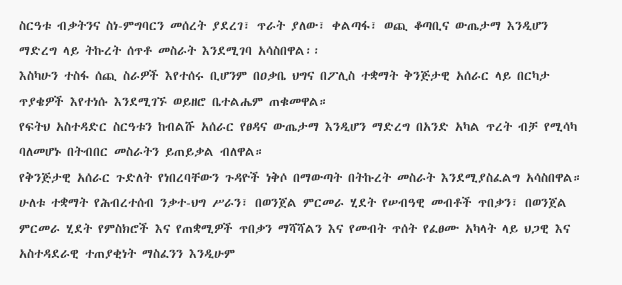ስርዓቱ ብቃትንና ስነ-ምግባርን መሰረት ያደረገ፣ ጥራት ያለው፣ ቀልጣፋ፣ ወጪ ቆጣቢና ውጤታማ እንዲሆን ማድረግ ላይ ትኩረት ሰጥቶ መስራት እንደሚገባ አሳስበዋል፡፡
እስካሁን ተስፋ ሰጪ ስራዎች እየተሰሩ ቢሆንም በዐቃቤ ህግና በፖሊስ ተቋማት ቅንጅታዊ አሰራር ላይ በርካታ ጥያቄዎች እየተነሱ እንደሚገኙ ወይዘሮ ቤተልሔም ጠቁመዋል።
የፍትህ አስተዳድር ስርዓቱን ከብልሹ አሰራር የፀዳና ውጤታማ እንዲሆን ማድረግ በአንድ አካል ጥረት ብቻ የሚሳካ ባለመሆኑ በትብበር መስራትን ይጠይቃል ብለዋል።
የቅንጅታዊ አሰራር ጉድለት የነበረባቸውን ጉዳዮች ነቅሶ በማውጣት በትኩረት መስራት እንደሚያስፈልግ አሳስበዋል።
ሁለቱ ተቋማት የሕብረተሰብ ንቃተ-ህግ ሥራን፣ በወንጀል ምርመራ ሂደት የሠብዓዊ መብቶች ጥበቃን፣ በወንጀል ምርመራ ሂደት የምስክሮች እና የጠቋሚዎች ጥበቃን ማሻሻልን እና የመብት ጥሰት የፈፀሙ አካላት ላይ ህጋዊ እና አስተዳደራዊ ተጠያቂነት ማስፈንን እንዲሁም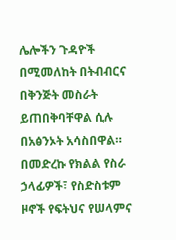ሌሎችን ጉዳዮች በሚመለከት በትብብርና በቅንጅት መስራት ይጠበቅባቸዋል ሲሉ በአፅንኦት አሳስበዋል።
በመድረኩ የክልል የስራ ኃላፊዎች፣ የስድስቱም ዞኖች የፍትህና የሠላምና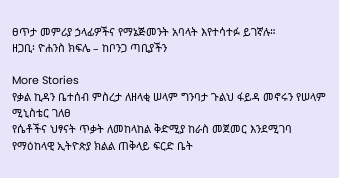ፀጥታ መምሪያ ኃላፊዎችና የማኔጅመንት አባላት እየተሳተፉ ይገኛሉ።
ዘጋቢ፡ ዮሐንስ ክፍሌ – ከቦንጋ ጣቢያችን

More Stories
የቃል ኪዳን ቤተሰብ ምስረታ ለዘላቂ ሠላም ግንባታ ጉልህ ፋይዳ መኖሩን የሠላም ሚኒስቴር ገለፀ
የሴቶችና ህፃናት ጥቃት ለመከላከል ቅድሚያ ከራስ መጀመር እንደሚገባ የማዕከላዊ ኢትዮጵያ ክልል ጠቅላይ ፍርድ ቤት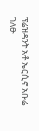ፕሬዝዳንት አቶ ኤርሲኖ አቡሬ ገለፁ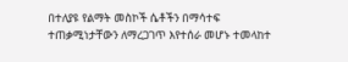በተለያዩ የልማት መስኮች ሴቶችን በማሳተፍ ተጠቃሚነታቸውን ለማረጋገጥ እየተሰራ መሆኑ ተመላከተ